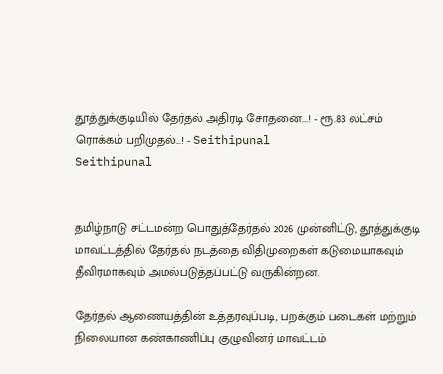தூத்துக்குடியில் தேர்தல் அதிரடி சோதனை...! - ரூ.83 லட்சம் ரொக்கம் பறிமுதல்...! - Seithipunal
Seithipunal


தமிழ்நாடு சட்டமன்ற பொதுத்தேர்தல் 2026 முன்னிட்டு, தூத்துக்குடி மாவட்டத்தில் தேர்தல் நடத்தை விதிமுறைகள் கடுமையாகவும் தீவிரமாகவும் அமல்படுத்தப்பட்டு வருகின்றன.

தேர்தல் ஆணையத்தின் உத்தரவுப்படி, பறக்கும் படைகள் மற்றும் நிலையான கண்காணிப்பு குழுவினர் மாவட்டம்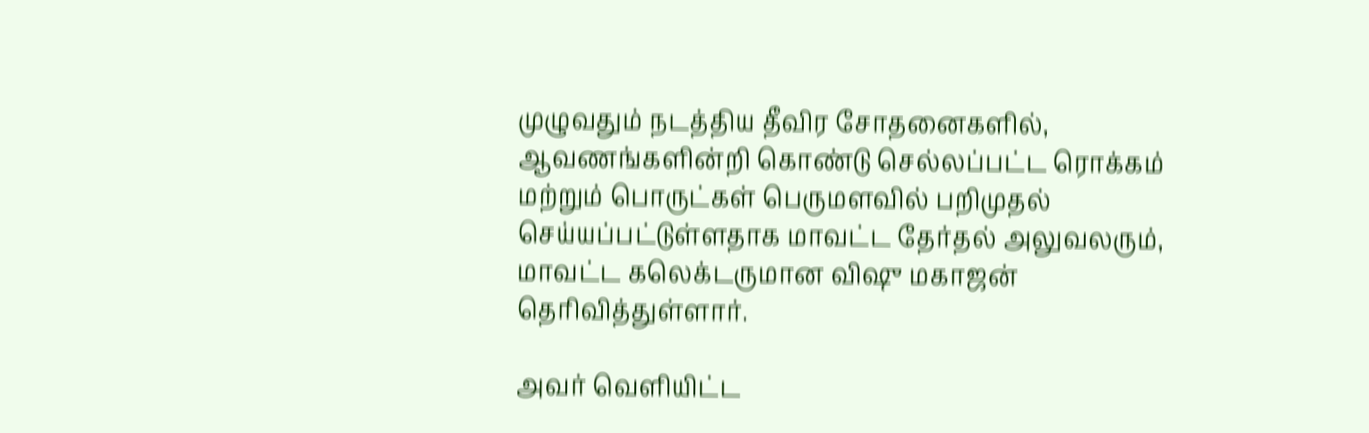முழுவதும் நடத்திய தீவிர சோதனைகளில், ஆவணங்களின்றி கொண்டு செல்லப்பட்ட ரொக்கம் மற்றும் பொருட்கள் பெருமளவில் பறிமுதல் செய்யப்பட்டுள்ளதாக மாவட்ட தேர்தல் அலுவலரும், மாவட்ட கலெக்டருமான விஷு மகாஜன் தெரிவித்துள்ளார்.

அவர் வெளியிட்ட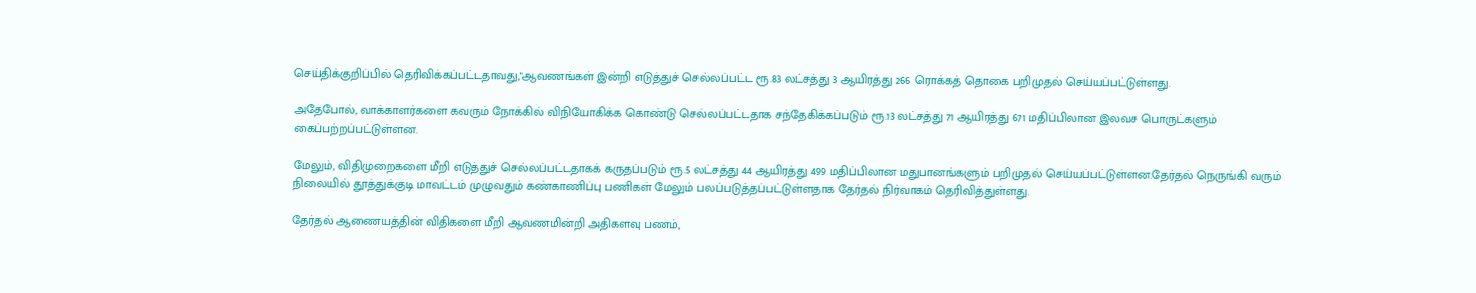செய்திக்குறிப்பில் தெரிவிக்கப்பட்டதாவது,"ஆவணங்கள் இன்றி எடுத்துச் செல்லப்பட்ட ரூ.83 லட்சத்து 3 ஆயிரத்து 266 ரொக்கத் தொகை பறிமுதல் செய்யப்பட்டுள்ளது.

அதேபோல், வாக்காளர்களை கவரும் நோக்கில் விநியோகிக்க கொண்டு செல்லப்பட்டதாக சந்தேகிக்கப்படும் ரூ.13 லட்சத்து 71 ஆயிரத்து 671 மதிப்பிலான இலவச பொருட்களும் கைப்பற்றப்பட்டுள்ளன.

மேலும், விதிமுறைகளை மீறி எடுத்துச் செல்லப்பட்டதாகக் கருதப்படும் ரூ.5 லட்சத்து 44 ஆயிரத்து 499 மதிப்பிலான மதுபானங்களும் பறிமுதல் செய்யப்பட்டுள்ளன.தேர்தல் நெருங்கி வரும் நிலையில் தூத்துக்குடி மாவட்டம் முழுவதும் கண்காணிப்பு பணிகள் மேலும் பலப்படுத்தப்பட்டுள்ளதாக தேர்தல் நிர்வாகம் தெரிவித்துள்ளது.

தேர்தல் ஆணையத்தின் விதிகளை மீறி ஆவணமின்றி அதிகளவு பணம்,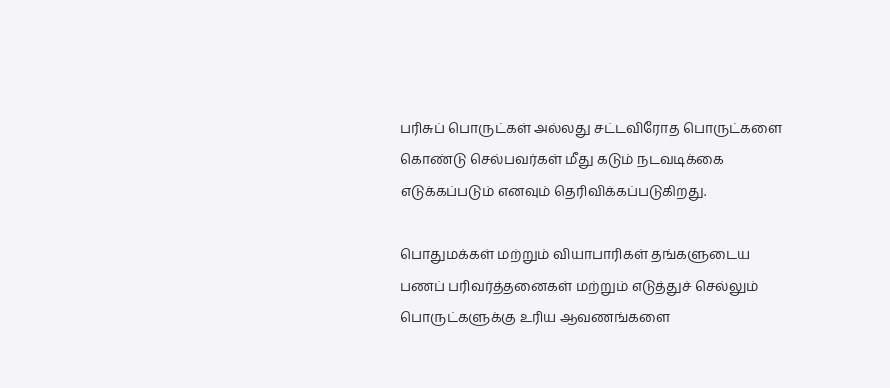பரிசுப் பொருட்கள் அல்லது சட்டவிரோத பொருட்களை கொண்டு செல்பவர்கள் மீது கடும் நடவடிக்கை எடுக்கப்படும் எனவும் தெரிவிக்கப்படுகிறது.

பொதுமக்கள் மற்றும் வியாபாரிகள் தங்களுடைய பணப் பரிவர்த்தனைகள் மற்றும் எடுத்துச் செல்லும் பொருட்களுக்கு உரிய ஆவணங்களை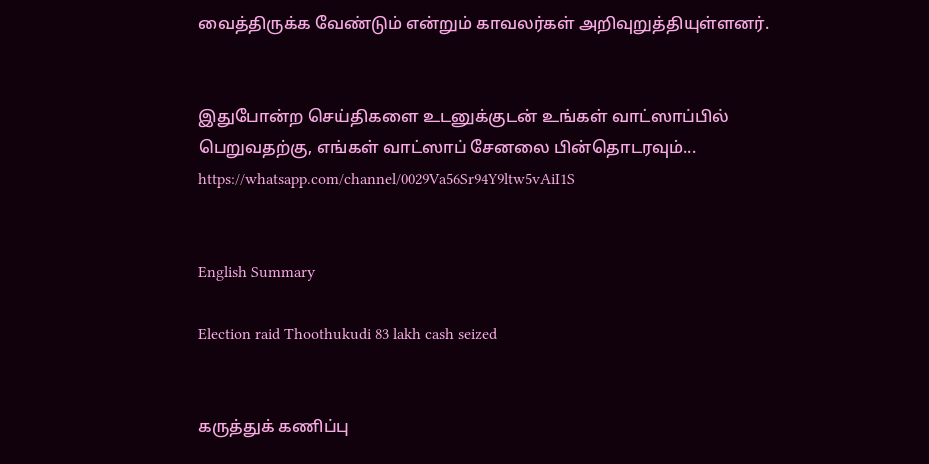வைத்திருக்க வேண்டும் என்றும் காவலர்கள் அறிவுறுத்தியுள்ளனர்.


இதுபோன்ற செய்திகளை உடனுக்குடன் உங்கள் வாட்ஸாப்பில் பெறுவதற்கு, எங்கள் வாட்ஸாப் சேனலை பின்தொடரவும்... https://whatsapp.com/channel/0029Va56Sr94Y9ltw5vAiI1S


English Summary

Election raid Thoothukudi 83 lakh cash seized


கருத்துக் கணிப்பு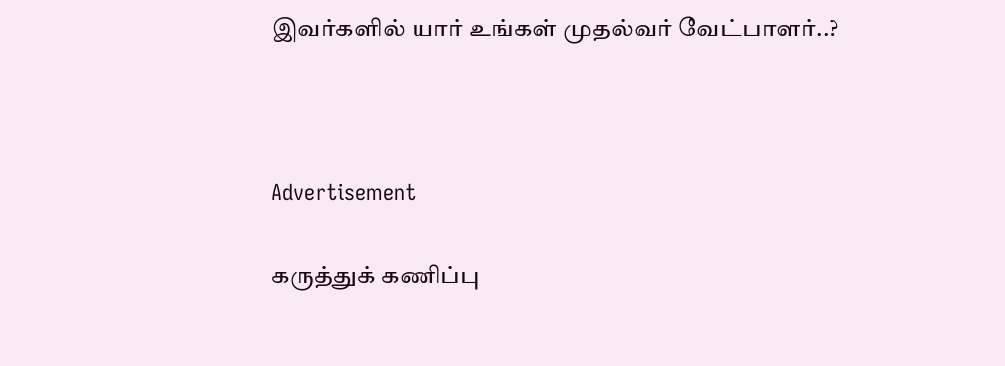இவர்களில் யார் உங்கள் முதல்வர் வேட்பாளர்..?



Advertisement

கருத்துக் கணிப்பு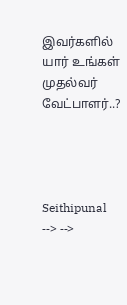இவர்களில் யார் உங்கள் முதல்வர் வேட்பாளர்..?




Seithipunal
--> -->